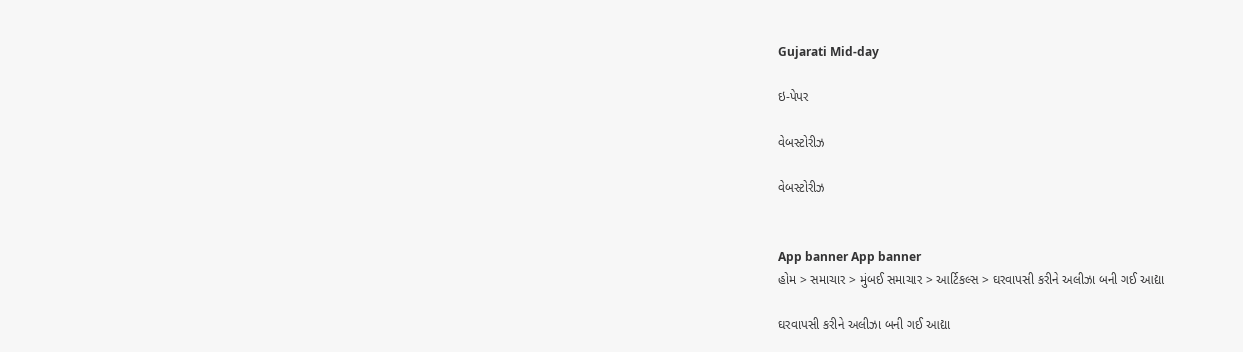Gujarati Mid-day

ઇ-પેપર

વેબસ્ટોરીઝ

વેબસ્ટોરીઝ


App banner App banner
હોમ > સમાચાર > મુંબઈ સમાચાર > આર્ટિકલ્સ > ઘરવાપસી કરીને અલીઝા બની ગઈ આદ્યા

ઘરવાપસી કરીને અલીઝા બની ગઈ આદ્યા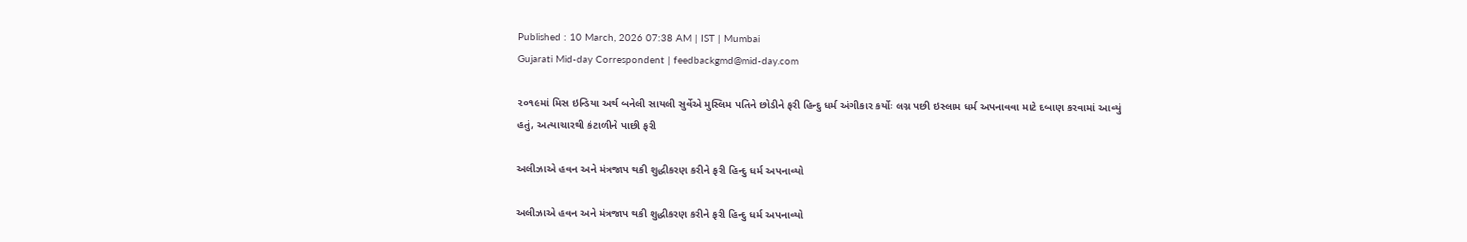Published : 10 March, 2026 07:38 AM | IST | Mumbai
Gujarati Mid-day Correspondent | feedbackgmd@mid-day.com

૨૦૧૯માં મિસ ઇન્ડિયા અર્થ બનેલી સાયલી સુર્વેએ મુસ્લિમ પતિને છોડીને ફરી હિન્દુ ધર્મ અંગીકાર કર્યોઃ લગ્ન પછી ઇસ્લામ ધર્મ અપનાવવા માટે દબાણ કરવામાં આવ્યું હતું, અત્યાચારથી કંટાળીને પાછી ફરી

અલીઝાએ હવન અને મંત્રજાપ થકી શુદ્ધીકરણ કરીને ફરી હિન્દુ ધર્મ અપનાવ્યો

અલીઝાએ હવન અને મંત્રજાપ થકી શુદ્ધીકરણ કરીને ફરી હિન્દુ ધર્મ અપનાવ્યો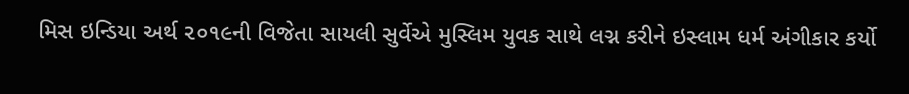મિસ ઇન્ડિયા અર્થ ૨૦૧૯ની વિજેતા સાયલી સુર્વેએ મુસ્લિમ યુવક સાથે લગ્ન કરીને ઇસ્લામ ધર્મ અંગીકાર કર્યો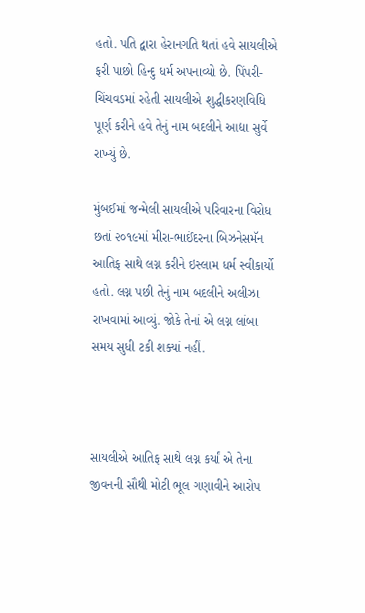હતો. પતિ દ્વારા હેરાનગતિ થતાં હવે સાયલીએ ફરી પાછો હિન્દુ ધર્મ અપનાવ્યો છે. પિંપરી-ચિંચવડમાં રહેતી સાયલીએ શુદ્ધીકરણવિધિ પૂર્ણ કરીને હવે તેનું નામ બદલીને આદ્યા સુર્વે રાખ્યું છે.

મુંબઈમાં જન્મેલી સાયલીએ પરિવારના વિરોધ છતાં ૨૦૧૯માં મીરા-ભાઈંદરના બિઝનેસમૅન આતિફ સાથે લગ્ન કરીને ઇસ્લામ ધર્મ સ્વીકાર્યો હતો. લગ્ન પછી તેનું નામ બદલીને અલીઝા રાખવામાં આવ્યું. જોકે તેનાં એ લગ્ન લાંબા સમય સુધી ટકી શક્યાં નહીં.



સાયલીએ આતિફ સાથે લગ્ન કર્યાં એ તેના જીવનની સૌથી મોટી ભૂલ ગણાવીને આરોપ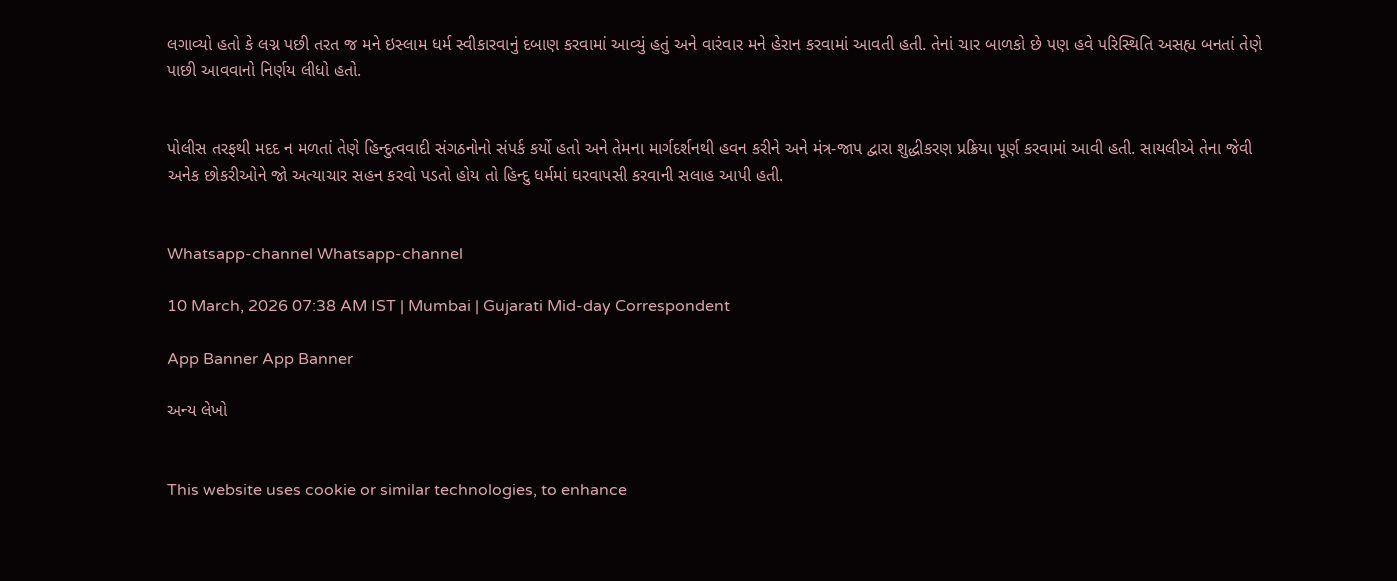લગાવ્યો હતો કે લગ્ન પછી તરત જ મને ઇસ્લામ ધર્મ સ્વીકારવાનું દબાણ કરવામાં આવ્યું હતું અને વારંવાર મને હેરાન કરવામાં આવતી હતી. તેનાં ચાર બાળકો છે પણ હવે પરિસ્થિતિ અસહ્ય બનતાં તેણે પાછી આવવાનો નિર્ણય લીધો હતો.


પોલીસ તરફથી મદદ ન મળતાં તેણે હિન્દુત્વવાદી સંગઠનોનો સંપર્ક કર્યો હતો અને તેમના માર્ગદર્શનથી હવન કરીને અને મંત્ર-જાપ દ્વારા શુદ્ધીકરણ પ્રક્રિયા પૂર્ણ કરવામાં આવી હતી. સાયલીએ તેના જેવી અનેક છોકરીઓને જો અત્યાચાર સહન કરવો પડતો હોય તો હિન્દુ ધર્મમાં ઘરવાપસી કરવાની સલાહ આપી હતી.


Whatsapp-channel Whatsapp-channel

10 March, 2026 07:38 AM IST | Mumbai | Gujarati Mid-day Correspondent

App Banner App Banner

અન્ય લેખો


This website uses cookie or similar technologies, to enhance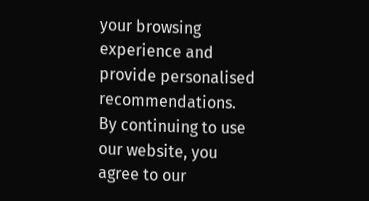your browsing experience and provide personalised recommendations. By continuing to use our website, you agree to our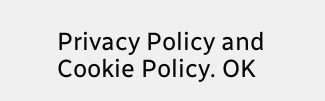Privacy Policy and Cookie Policy. OK